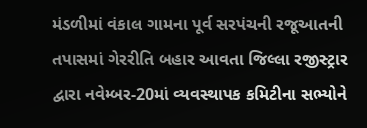મંડળીમાં વંકાલ ગામના પૂર્વ સરપંચની રજૂઆતની તપાસમાં ગેરરીતિ બહાર આવતા જિલ્લા રજીસ્ટ્રાર દ્વારા નવેમ્બર-20માં વ્યવસ્થાપક કમિટીના સભ્યોને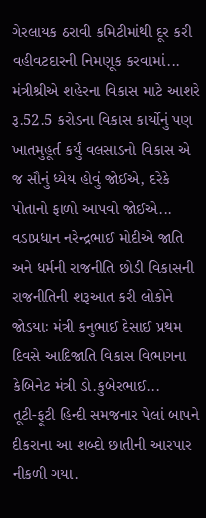ગેરલાયક ઠરાવી કમિટીમાંથી દૂર કરી વહીવટદારની નિમણૂક કરવામાં...
મંત્રીશ્રીએ શહેરના વિકાસ માટે આશરે રૂ.52.5 કરોડના વિકાસ કાર્યોનું પણ ખાતમુહૂર્ત કર્યું વલસાડનો વિકાસ એ જ સૌનું ધ્યેય હોવું જોઈએ, દરેકે પોતાનો ફાળો આપવો જોઈએ...
વડાપ્રધાન નરેન્દ્રભાઈ મોદીએ જાતિ અને ધર્મની રાજનીતિ છોડી વિકાસની રાજનીતિની શરૂઆત કરી લોકોને જોડયાઃ મંત્રી કનુભાઈ દેસાઈ પ્રથમ દિવસે આદિજાતિ વિકાસ વિભાગના કેબિનેટ મંત્રી ડો.કુબેરભાઈ...
તૂટી-ફૂટી હિન્દી સમજનાર પેલાં બાપને દીકરાના આ શબ્દો છાતીની આરપાર નીકળી ગયા.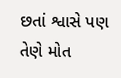છતાં શ્વાસે પણ તેણે મોત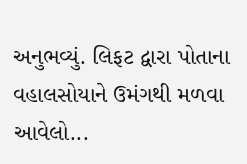અનુભવ્યું. લિફટ દ્વારા પોતાના વહાલસોયાને ઉમંગથી મળવા આવેલો...